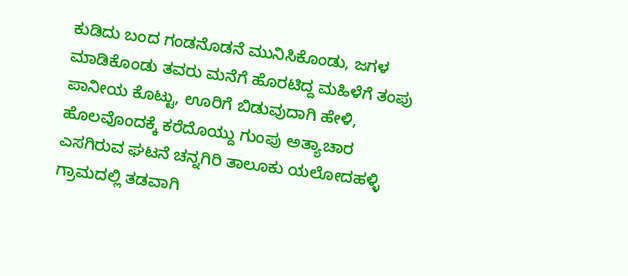ಕುಡಿದು ಬಂದ ಗಂಡನೊಡನೆ ಮುನಿಸಿಕೊಂಡು, ಜಗಳ ಮಾಡಿಕೊಂಡು ತವರು ಮನೆಗೆ ಹೊರಟಿದ್ದ ಮಹಿಳೆಗೆ ತಂಪು ಪಾನೀಯ ಕೊಟ್ಟು, ಊರಿಗೆ ಬಿಡುವುದಾಗಿ ಹೇಳಿ, ಹೊಲವೊಂದಕ್ಕೆ ಕರೆದೊಯ್ದು ಗುಂಪು ಅತ್ಯಾಚಾರ ಎಸಗಿರುವ ಘಟನೆ ಚನ್ನಗಿರಿ ತಾಲೂಕು ಯಲೋದಹಳ್ಳಿ ಗ್ರಾಮದಲ್ಲಿ ತಡವಾಗಿ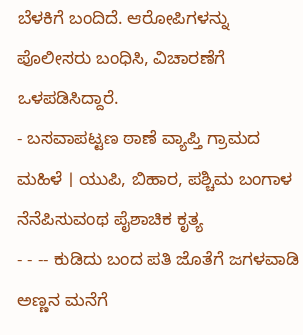ಬೆಳಕಿಗೆ ಬಂದಿದೆ. ಆರೋಪಿಗಳನ್ನು ಪೊಲೀಸರು ಬಂಧಿಸಿ, ವಿಚಾರಣೆಗೆ ಒಳಪಡಿಸಿದ್ದಾರೆ.
- ಬಸವಾಪಟ್ಟಣ ಠಾಣೆ ವ್ಯಾಪ್ತಿ ಗ್ರಾಮದ ಮಹಿಳೆ । ಯುಪಿ, ಬಿಹಾರ, ಪಶ್ಚಿಮ ಬಂಗಾಳ ನೆನೆಪಿಸುವಂಥ ಪೈಶಾಚಿಕ ಕೃತ್ಯ
- - -- ಕುಡಿದು ಬಂದ ಪತಿ ಜೊತೆಗೆ ಜಗಳವಾಡಿ ಅಣ್ಣನ ಮನೆಗೆ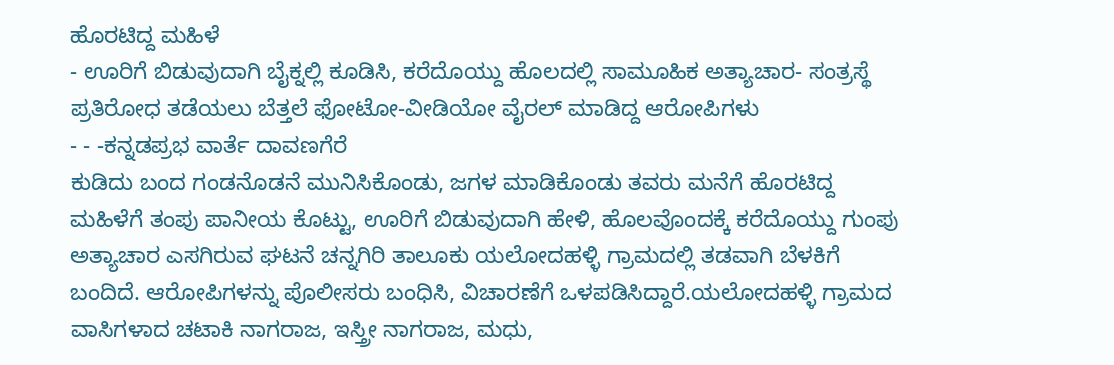ಹೊರಟಿದ್ದ ಮಹಿಳೆ
- ಊರಿಗೆ ಬಿಡುವುದಾಗಿ ಬೈಕ್ನಲ್ಲಿ ಕೂಡಿಸಿ, ಕರೆದೊಯ್ದು ಹೊಲದಲ್ಲಿ ಸಾಮೂಹಿಕ ಅತ್ಯಾಚಾರ- ಸಂತ್ರಸ್ಥೆ ಪ್ರತಿರೋಧ ತಡೆಯಲು ಬೆತ್ತಲೆ ಫೋಟೋ-ವೀಡಿಯೋ ವೈರಲ್ ಮಾಡಿದ್ದ ಆರೋಪಿಗಳು
- - -ಕನ್ನಡಪ್ರಭ ವಾರ್ತೆ ದಾವಣಗೆರೆ
ಕುಡಿದು ಬಂದ ಗಂಡನೊಡನೆ ಮುನಿಸಿಕೊಂಡು, ಜಗಳ ಮಾಡಿಕೊಂಡು ತವರು ಮನೆಗೆ ಹೊರಟಿದ್ದ ಮಹಿಳೆಗೆ ತಂಪು ಪಾನೀಯ ಕೊಟ್ಟು, ಊರಿಗೆ ಬಿಡುವುದಾಗಿ ಹೇಳಿ, ಹೊಲವೊಂದಕ್ಕೆ ಕರೆದೊಯ್ದು ಗುಂಪು ಅತ್ಯಾಚಾರ ಎಸಗಿರುವ ಘಟನೆ ಚನ್ನಗಿರಿ ತಾಲೂಕು ಯಲೋದಹಳ್ಳಿ ಗ್ರಾಮದಲ್ಲಿ ತಡವಾಗಿ ಬೆಳಕಿಗೆ ಬಂದಿದೆ. ಆರೋಪಿಗಳನ್ನು ಪೊಲೀಸರು ಬಂಧಿಸಿ, ವಿಚಾರಣೆಗೆ ಒಳಪಡಿಸಿದ್ದಾರೆ.ಯಲೋದಹಳ್ಳಿ ಗ್ರಾಮದ ವಾಸಿಗಳಾದ ಚಟಾಕಿ ನಾಗರಾಜ, ಇಸ್ತ್ರೀ ನಾಗರಾಜ, ಮಧು,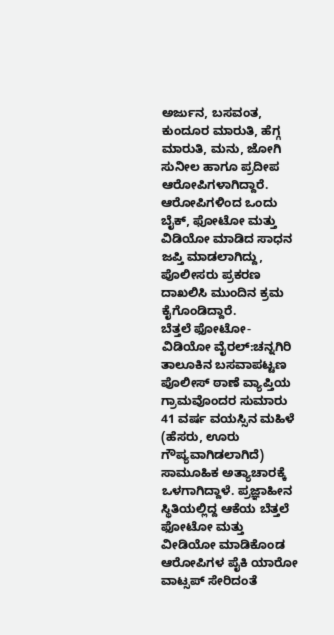ಅರ್ಜುನ, ಬಸವಂತ, ಕುಂದೂರ ಮಾರುತಿ, ಹೆಗ್ಗ ಮಾರುತಿ, ಮನು, ಜೋಗಿ ಸುನೀಲ ಹಾಗೂ ಪ್ರದೀಪ ಆರೋಪಿಗಳಾಗಿದ್ದಾರೆ. ಆರೋಪಿಗಳಿಂದ ಒಂದು ಬೈಕ್, ಫೋಟೋ ಮತ್ತು ವಿಡಿಯೋ ಮಾಡಿದ ಸಾಧನ ಜಪ್ತಿ ಮಾಡಲಾಗಿದ್ದು, ಪೊಲೀಸರು ಪ್ರಕರಣ ದಾಖಲಿಸಿ ಮುಂದಿನ ಕ್ರಮ ಕೈಗೊಂಡಿದ್ದಾರೆ.
ಬೆತ್ತಲೆ ಫೋಟೋ-ವಿಡಿಯೋ ವೈರಲ್:ಚನ್ನಗಿರಿ ತಾಲೂಕಿನ ಬಸವಾಪಟ್ಟಣ ಪೊಲೀಸ್ ಠಾಣೆ ವ್ಯಾಪ್ತಿಯ ಗ್ರಾಮವೊಂದರ ಸುಮಾರು 41 ವರ್ಷ ವಯಸ್ಸಿನ ಮಹಿಳೆ (ಹೆಸರು, ಊರು ಗೌಪ್ಯವಾಗಿಡಲಾಗಿದೆ) ಸಾಮೂಹಿಕ ಅತ್ಯಾಚಾರಕ್ಕೆ ಒಳಗಾಗಿದ್ದಾಳೆ. ಪ್ರಜ್ಞಾಹೀನ ಸ್ಥಿತಿಯಲ್ಲಿದ್ದ ಆಕೆಯ ಬೆತ್ತಲೆ ಫೋಟೋ ಮತ್ತು ವೀಡಿಯೋ ಮಾಡಿಕೊಂಡ ಆರೋಪಿಗಳ ಪೈಕಿ ಯಾರೋ ವಾಟ್ಸಪ್ ಸೇರಿದಂತೆ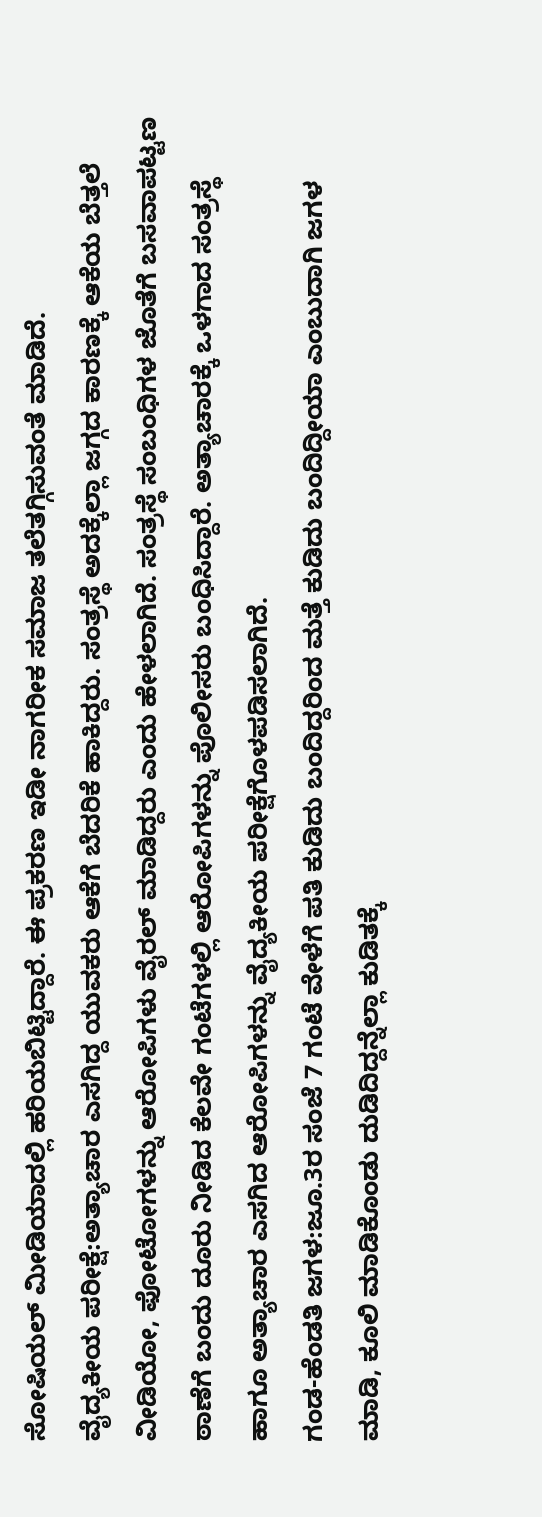ಸೋಷಿಯಲ್ ಮೀಡಿಯಾದಲ್ಲಿ ಹರಿಯಬಿಟ್ಟಿದ್ದಾರೆ. ಈ ಪ್ರಕರಣ ಇಡೀ ನಾಗರೀಕ ಸಮಾಜ ತಲೆತಗ್ಗಿಸುವಂತೆ ಮಾಡಿದೆ.
ವೈದ್ಯಕೀಯ ಪರೀಕ್ಷೆ:ಅತ್ಯಾಚಾರ ಎಸಗಿದ್ದ ಯುವಕರು ಆಕೆಗೆ ಬೆದರಿಕೆ ಹಾಕಿದ್ದರು. ಸಂತ್ರಸ್ಥೆ ಅದಕ್ಕೆಲ್ಲಾ ಜಗ್ಗದ ಕಾರಣಕ್ಕೆ ಆಕೆಯ ಬೆತ್ತಲೆ ವೀಡಿಯೋ, ಫೋಟೋಗಳನ್ನು ಆರೋಪಿಗಳು ವೈರಲ್ ಮಾಡಿದ್ದರು ಎಂದು ಹೇಳಲಾಗಿದೆ. ಸಂತ್ರಸ್ಥೆ ಸಂಬಂಧಿಗಳ ಜೊತೆಗೆ ಬಸವಾಪಟ್ಟಣ ಠಾಣೆಗೆ ಬಂದು ದೂರು ನೀಡಿದ ಕೆಲವೇ ಗಂಟೆಗಳಲ್ಲಿ ಆರೋಪಿಗಳನ್ನು ಪೊಲೀಸರು ಬಂಧಿಸಿದ್ದಾರೆ. ಅತ್ಯಾಚಾರಕ್ಕೆ ಒಳಗಾದ ಸಂತ್ರಸ್ಥೆ ಹಾಗೂ ಅತ್ಯಾಚಾರ ಎಸಗಿದ ಆರೋಪಿಗಳನ್ನು ವೈದ್ಯಕೀಯ ಪರೀಕ್ಷೆಗೊಳಪಡಿಸಲಾಗಿದೆ.
ಗಂಡ-ಹೆಂಡತಿ ಜಗಳ:ಜೂ.3ರ ಸಂಜೆ 7 ಗಂಟೆ ವೇಳೆಗೆ ಪತಿ ಕುಡಿದು ಬಂದಿದ್ದರಿಂದ ಮತ್ತೆ ಕುಡಿದು ಬಂದಿದ್ದೀಯಾ ಎಂಬುದಾಗಿ ಜಗಳ ಮಾಡಿ, ಕೂಲಿ ಮಾಡಿಕೊಂಡು ದುಡಿದಿದ್ದನ್ನೆಲ್ಲಾ ಕುಡಿತಕ್ಕೆ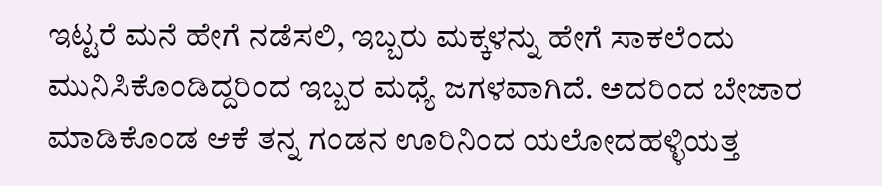ಇಟ್ಟರೆ ಮನೆ ಹೇಗೆ ನಡೆಸಲಿ, ಇಬ್ಬರು ಮಕ್ಕಳನ್ನು ಹೇಗೆ ಸಾಕಲೆಂದು ಮುನಿಸಿಕೊಂಡಿದ್ದರಿಂದ ಇಬ್ಬರ ಮಧ್ಯೆ ಜಗಳವಾಗಿದೆ. ಅದರಿಂದ ಬೇಜಾರ ಮಾಡಿಕೊಂಡ ಆಕೆ ತನ್ನ ಗಂಡನ ಊರಿನಿಂದ ಯಲೋದಹಳ್ಳಿಯತ್ತ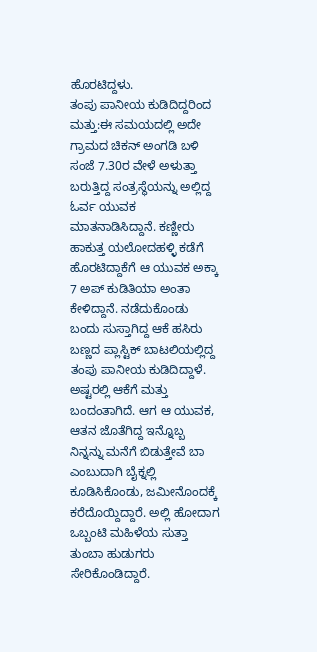ಹೊರಟಿದ್ದಳು.
ತಂಪು ಪಾನೀಯ ಕುಡಿದಿದ್ದರಿಂದ ಮತ್ತು:ಈ ಸಮಯದಲ್ಲಿ ಅದೇ ಗ್ರಾಮದ ಚಿಕನ್ ಅಂಗಡಿ ಬಳಿ ಸಂಜೆ 7.30ರ ವೇಳೆ ಅಳುತ್ತಾ ಬರುತ್ತಿದ್ದ ಸಂತ್ರಸ್ಥೆಯನ್ನು ಅಲ್ಲಿದ್ದ ಓರ್ವ ಯುವಕ ಮಾತನಾಡಿಸಿದ್ದಾನೆ. ಕಣ್ಣೀರು ಹಾಕುತ್ತ ಯಲೋದಹಳ್ಳಿ ಕಡೆಗೆ ಹೊರಟಿದ್ದಾಕೆಗೆ ಆ ಯುವಕ ಅಕ್ಕಾ 7 ಅಪ್ ಕುಡಿತಿಯಾ ಅಂತಾ ಕೇಳಿದ್ದಾನೆ. ನಡೆದುಕೊಂಡು ಬಂದು ಸುಸ್ತಾಗಿದ್ದ ಆಕೆ ಹಸಿರು ಬಣ್ಣದ ಪ್ಲಾಸ್ಟಿಕ್ ಬಾಟಲಿಯಲ್ಲಿದ್ದ ತಂಪು ಪಾನೀಯ ಕುಡಿದಿದ್ದಾಳೆ. ಅಷ್ಟರಲ್ಲಿ ಆಕೆಗೆ ಮತ್ತು ಬಂದಂತಾಗಿದೆ. ಆಗ ಆ ಯುವಕ, ಆತನ ಜೊತೆಗಿದ್ದ ಇನ್ನೊಬ್ಬ ನಿನ್ನನ್ನು ಮನೆಗೆ ಬಿಡುತ್ತೇವೆ ಬಾ ಎಂಬುದಾಗಿ ಬೈಕ್ನಲ್ಲಿ ಕೂಡಿಸಿಕೊಂಡು, ಜಮೀನೊಂದಕ್ಕೆ ಕರೆದೊಯ್ದಿದ್ದಾರೆ. ಅಲ್ಲಿ ಹೋದಾಗ ಒಬ್ಬಂಟಿ ಮಹಿಳೆಯ ಸುತ್ತಾ ತುಂಬಾ ಹುಡುಗರು ಸೇರಿಕೊಂಡಿದ್ದಾರೆ.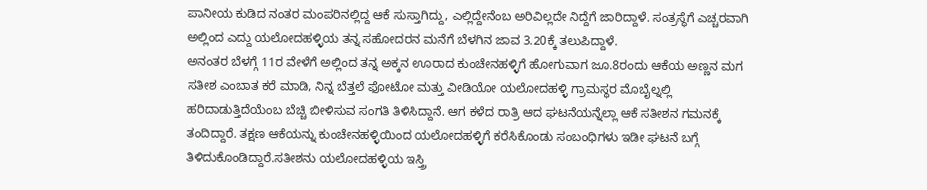ಪಾನೀಯ ಕುಡಿದ ನಂತರ ಮಂಪರಿನಲ್ಲಿದ್ದ ಆಕೆ ಸುಸ್ತಾಗಿದ್ದು, ಎಲ್ಲಿದ್ದೇನೆಂಬ ಅರಿವಿಲ್ಲದೇ ನಿದ್ದೆಗೆ ಜಾರಿದ್ದಾಳೆ. ಸಂತ್ರಸ್ಥೆಗೆ ಎಚ್ಚರವಾಗಿ ಅಲ್ಲಿಂದ ಎದ್ದು ಯಲೋದಹಳ್ಳಿಯ ತನ್ನ ಸಹೋದರನ ಮನೆಗೆ ಬೆಳಗಿನ ಜಾವ 3.20ಕ್ಕೆ ತಲುಪಿದ್ದಾಳೆ.
ಅನಂತರ ಬೆಳಗ್ಗೆ 11ರ ವೇಳೆಗೆ ಅಲ್ಲಿಂದ ತನ್ನ ಅಕ್ಕನ ಊರಾದ ಕುಂಚೇನಹಳ್ಳಿಗೆ ಹೋಗುವಾಗ ಜೂ.8ರಂದು ಆಕೆಯ ಅಣ್ಣನ ಮಗ ಸತೀಶ ಎಂಬಾತ ಕರೆ ಮಾಡಿ, ನಿನ್ನ ಬೆತ್ತಲೆ ಫೋಟೋ ಮತ್ತು ವೀಡಿಯೋ ಯಲೋದಹಳ್ಳಿ ಗ್ರಾಮಸ್ಥರ ಮೊಬೈಲ್ನಲ್ಲಿ ಹರಿದಾಡುತ್ತಿದೆಯೆಂಬ ಬೆಚ್ಚಿ ಬೀಳಿಸುವ ಸಂಗತಿ ತಿಳಿಸಿದ್ದಾನೆ. ಆಗ ಕಳೆದ ರಾತ್ರಿ ಆದ ಘಟನೆಯನ್ನೆಲ್ಲಾ ಆಕೆ ಸತೀಶನ ಗಮನಕ್ಕೆ ತಂದಿದ್ದಾರೆ. ತಕ್ಷಣ ಆಕೆಯನ್ನು ಕುಂಚೇನಹಳ್ಳಿಯಿಂದ ಯಲೋದಹಳ್ಳಿಗೆ ಕರೆಸಿಕೊಂಡು ಸಂಬಂಧಿಗಳು ಇಡೀ ಘಟನೆ ಬಗ್ಗೆ ತಿಳಿದುಕೊಂಡಿದ್ದಾರೆ.ಸತೀಶನು ಯಲೋದಹಳ್ಳಿಯ ಇಸ್ತ್ರಿ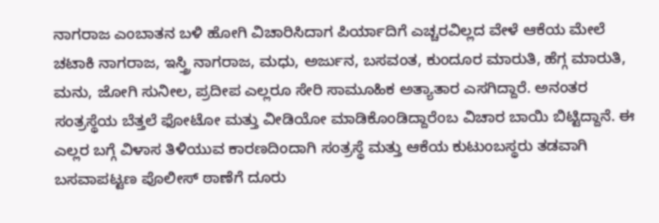ನಾಗರಾಜ ಎಂಬಾತನ ಬಳಿ ಹೋಗಿ ವಿಚಾರಿಸಿದಾಗ ಪಿರ್ಯಾದಿಗೆ ಎಚ್ಚರವಿಲ್ಲದ ವೇಳೆ ಆಕೆಯ ಮೇಲೆ ಚಟಾಕಿ ನಾಗರಾಜ, ಇಸ್ತ್ರಿ ನಾಗರಾಜ, ಮಧು, ಅರ್ಜುನ, ಬಸವಂತ, ಕುಂದೂರ ಮಾರುತಿ, ಹೆಗ್ಗ ಮಾರುತಿ, ಮನು, ಜೋಗಿ ಸುನೀಲ, ಪ್ರದೀಪ ಎಲ್ಲರೂ ಸೇರಿ ಸಾಮೂಹಿಕ ಅತ್ಯಾತಾರ ಎಸಗಿದ್ದಾರೆ. ಅನಂತರ ಸಂತ್ರಸ್ಥೆಯ ಬೆತ್ತಲೆ ಫೋಟೋ ಮತ್ತು ವೀಡಿಯೋ ಮಾಡಿಕೊಂಡಿದ್ದಾರೆಂಬ ವಿಚಾರ ಬಾಯಿ ಬಿಟ್ಟಿದ್ದಾನೆ. ಈ ಎಲ್ಲರ ಬಗ್ಗೆ ವಿಳಾಸ ತಿಳಿಯುವ ಕಾರಣದಿಂದಾಗಿ ಸಂತ್ರಸ್ಥೆ ಮತ್ತು ಆಕೆಯ ಕುಟುಂಬಸ್ಥರು ತಡವಾಗಿ ಬಸವಾಪಟ್ಟಣ ಪೊಲೀಸ್ ಠಾಣೆಗೆ ದೂರು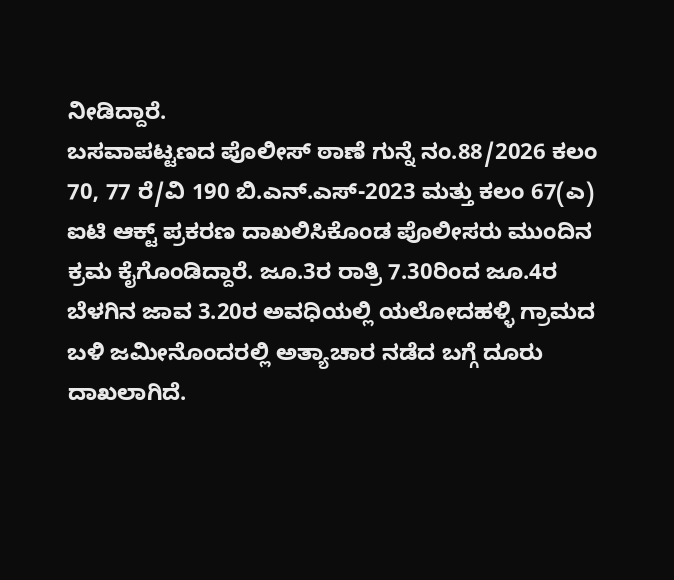ನೀಡಿದ್ದಾರೆ.
ಬಸವಾಪಟ್ಟಣದ ಪೊಲೀಸ್ ಠಾಣೆ ಗುನ್ನೆ ನಂ.88/2026 ಕಲಂ 70, 77 ರೆ/ವಿ 190 ಬಿ.ಎನ್.ಎಸ್-2023 ಮತ್ತು ಕಲಂ 67(ಎ) ಐಟಿ ಆಕ್ಟ್ ಪ್ರಕರಣ ದಾಖಲಿಸಿಕೊಂಡ ಪೊಲೀಸರು ಮುಂದಿನ ಕ್ರಮ ಕೈಗೊಂಡಿದ್ದಾರೆ. ಜೂ.3ರ ರಾತ್ರಿ 7.30ರಿಂದ ಜೂ.4ರ ಬೆಳಗಿನ ಜಾವ 3.20ರ ಅವಧಿಯಲ್ಲಿ ಯಲೋದಹಳ್ಳಿ ಗ್ರಾಮದ ಬಳಿ ಜಮೀನೊಂದರಲ್ಲಿ ಅತ್ಯಾಚಾರ ನಡೆದ ಬಗ್ಗೆ ದೂರು ದಾಖಲಾಗಿದೆ.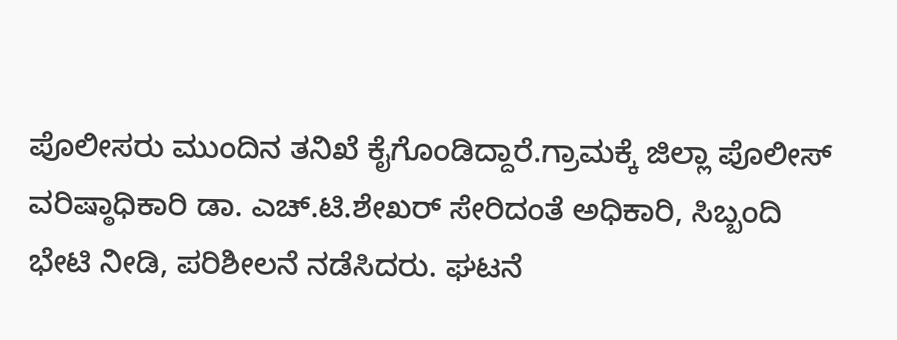ಪೊಲೀಸರು ಮುಂದಿನ ತನಿಖೆ ಕೈಗೊಂಡಿದ್ದಾರೆ.ಗ್ರಾಮಕ್ಕೆ ಜಿಲ್ಲಾ ಪೊಲೀಸ್ ವರಿಷ್ಠಾಧಿಕಾರಿ ಡಾ. ಎಚ್.ಟಿ.ಶೇಖರ್ ಸೇರಿದಂತೆ ಅಧಿಕಾರಿ, ಸಿಬ್ಬಂದಿ ಭೇಟಿ ನೀಡಿ, ಪರಿಶೀಲನೆ ನಡೆಸಿದರು. ಘಟನೆ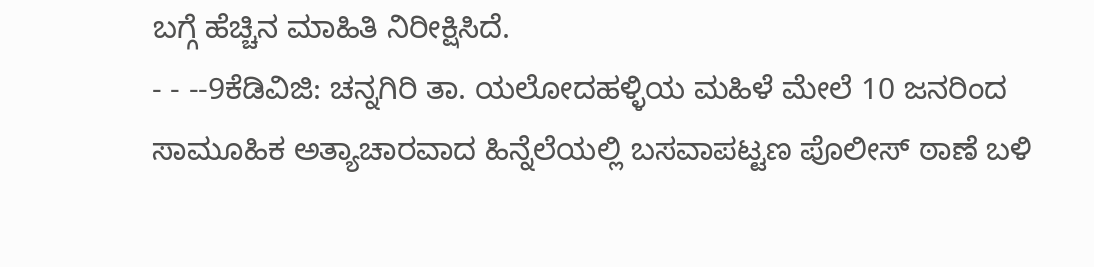ಬಗ್ಗೆ ಹೆಚ್ಚಿನ ಮಾಹಿತಿ ನಿರೀಕ್ಷಿಸಿದೆ.
- - --9ಕೆಡಿವಿಜಿ: ಚನ್ನಗಿರಿ ತಾ. ಯಲೋದಹಳ್ಳಿಯ ಮಹಿಳೆ ಮೇಲೆ 10 ಜನರಿಂದ ಸಾಮೂಹಿಕ ಅತ್ಯಾಚಾರವಾದ ಹಿನ್ನೆಲೆಯಲ್ಲಿ ಬಸವಾಪಟ್ಟಣ ಪೊಲೀಸ್ ಠಾಣೆ ಬಳಿ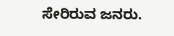ಸೇರಿರುವ ಜನರು.